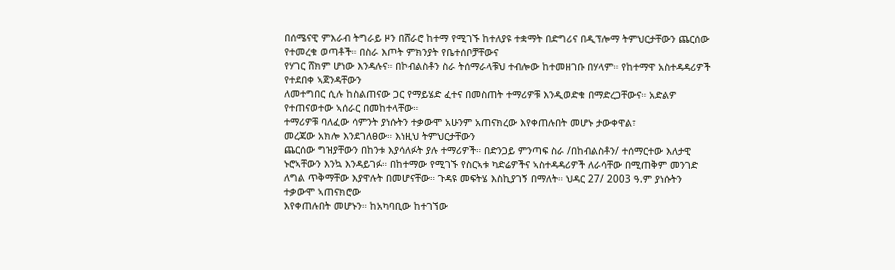በሰሜናዊ ምእራብ ትግራይ ዞን በሸራሮ ከተማ የሚገኙ ከተለያዩ ተቋማት በድግሪና በዲፕሎማ ትምህርታቸውን ጨርሰው የተመረቁ ወጣቶች። በስራ እጦት ምክንያት የቤተሰቦቻቸውና
የሃገር ሸክም ሆነው እንዳሉና። በኮብልስቶን ስራ ትሰማራላቹህ ተብሎው ከተመዘገቡ በሃላም። የከተማዋ አስተዳዳሪዎች የተደበቀ ኣጀንዳቸውን
ለመተግበር ሲሉ ከስልጠናው ጋር የማይሄድ ፈተና በመስጠት ተማሪዎቹ እንዲወድቁ በማድረጋቸውና። አድልዎ የተጠናወተው ኣሰራር በመከተላቸው።
ተማሪዎቹ ባለፈው ሳምንት ያነሱትን ተቃውሞ አሁንም አጠናክረው እየቀጠሉበት መሆኑ ታውቀዋል፣
መረጃው አክሎ እንደገለፀው። እነዚህ ትምህርታቸውን
ጨርሰው ግዝያቸውን በከንቱ እያሳለፉት ያሉ ተማሪዎች። በድንጋይ ምንጣፍ ስራ /በከብልስቶን/ ተሰማርተው እለታዊ ኑሮኣቸውን እንኳ እንዳይገፉ። በከተማው የሚገኙ የስርኣቱ ካድሬዎችና ኣስተዳዳሪዎች ለራሳቸው በሚጠቅም መንገድ
ለግል ጥቅማቸው እያዋሉት በመሆናቸው። ጉዳዩ መፍትሄ እስኪያገኝ በማለት። ህዳር 27/ 2003 ዓ.ም ያነሱትን ተቃውሞ ኣጠናክሮው
እየቀጠሉበት መሆኑን። ከአካባቢው ከተገኘው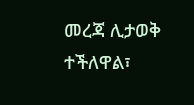መረጃ ሊታወቅ ተችለዋል፣